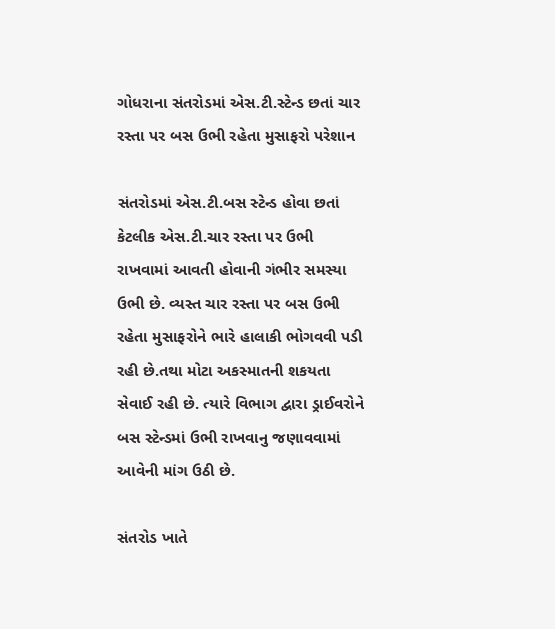ગોધરાના સંતરોડમાં એસ.ટી.સ્ટેન્ડ છતાં ચાર રસ્તા પર બસ ઉભી રહેતા મુસાફરો પરેશાન

સંતરોડમાં એસ.ટી.બસ સ્ટેન્ડ હોવા છતાં કેટલીક એસ.ટી.ચાર રસ્તા પર ઉભી રાખવામાં આવતી હોવાની ગંભીર સમસ્યા ઉભી છે. વ્યસ્ત ચાર રસ્તા પર બસ ઉભી રહેતા મુસાફરોને ભારે હાલાકી ભોગવવી પડી રહી છે.તથા મોટા અકસ્માતની શકયતા સેવાઈ રહી છે. ત્યારે વિભાગ દ્વારા ડ્રાઈવરોને બસ સ્ટેન્ડમાં ઉભી રાખવાનુ જણાવવામાં આવેની માંગ ઉઠી છે.

સંતરોડ ખાતે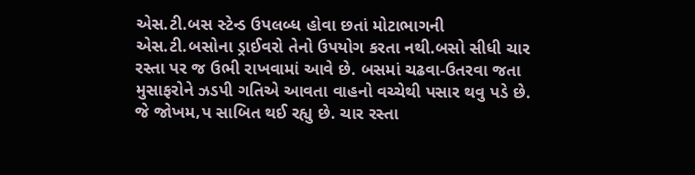એસ.ટી.બસ સ્ટેન્ડ ઉપલબ્ધ હોવા છતાં મોટાભાગની એસ.ટી.બસોના ડ્રાઈવરો તેનો ઉપયોગ કરતા નથી.બસો સીધી ચાર રસ્તા પર જ ઉભી રાખવામાં આવે છે. બસમાં ચઢવા-ઉતરવા જતા મુસાફરોને ઝડપી ગતિએ આવતા વાહનો વચ્ચેથી પસાર થવુ પડે છે. જે જોખમ‚પ સાબિત થઈ રહ્યુ છે. ચાર રસ્તા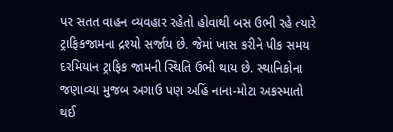પર સતત વાહન વ્યવહાર રહેતો હોવાથી બસ ઉભી રહે ત્યારે ટ્રાફિકજામના દ્રશ્યો સર્જાય છે. જેમાં ખાસ કરીને પીક સમય દરમિયાન ટ્રાફિક જામની સ્થિતિ ઉભી થાય છે. સ્થાનિકોના જણાવ્યા મુજબ અગાઉ પણ અહિં નાના-મોટા અકસ્માતો થઈ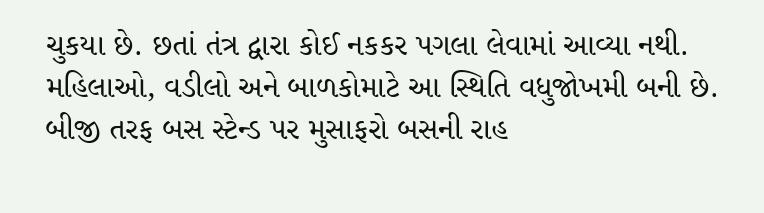ચુકયા છે. છતાં તંત્ર દ્વારા કોઈ નકકર પગલા લેવામાં આવ્યા નથી. મહિલાઓ, વડીલો અને બાળકોમાટે આ સ્થિતિ વધુજોખમી બની છે. બીજી તરફ બસ સ્ટેન્ડ પર મુસાફરો બસની રાહ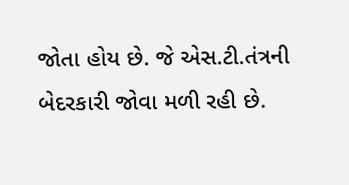જોતા હોય છે. જે એસ.ટી.તંત્રની બેદરકારી જોવા મળી રહી છે.